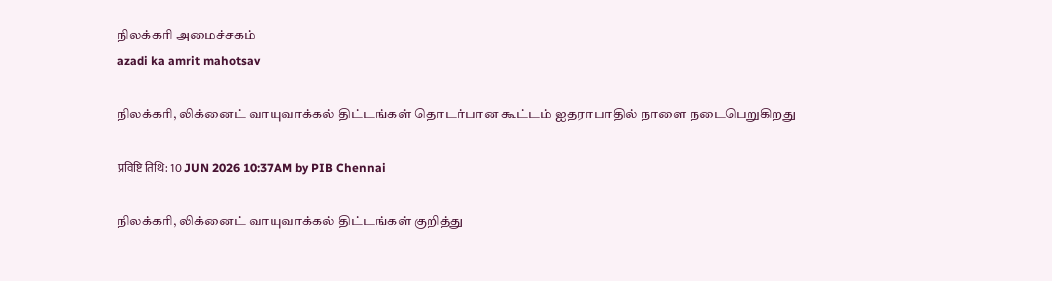நிலக்கரி அமைச்சகம்
azadi ka amrit mahotsav

நிலக்கரி, லிக்னைட் வாயுவாக்கல் திட்டங்கள் தொடர்பான கூட்டம் ஐதராபாதில் நாளை நடைபெறுகிறது

प्रविष्टि तिथि: 10 JUN 2026 10:37AM by PIB Chennai

நிலக்கரி, லிக்னைட் வாயுவாக்கல் திட்டங்கள் குறித்து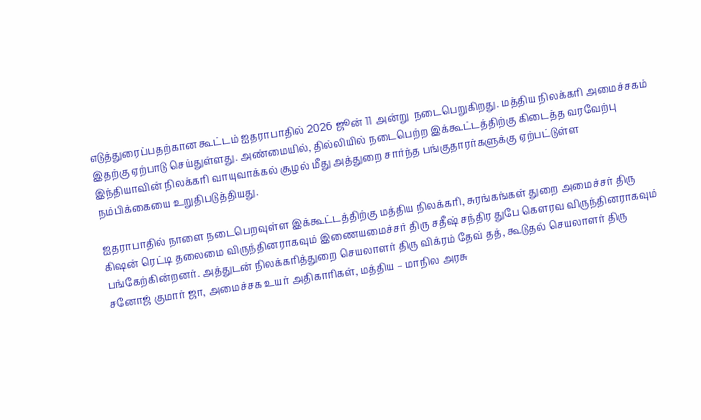எடுத்துரைப்பதற்கான கூட்டம் ஐதராபாதில் 2026 ஜூன் 11 அன்று  நடைபெறுகிறது. மத்திய நிலக்கரி அமைச்சகம் இதற்கு ஏற்பாடு செய்துள்ளது. அண்மையில், தில்லியில் நடைபெற்ற இக்கூட்டத்திற்கு கிடைத்த வரவேற்பு இந்தியாவின் நிலக்கரி வாயுவாக்கல் சூழல் மீது அத்துறை சார்ந்த பங்குதாரர்களுக்கு ஏற்பட்டுள்ள நம்பிக்கையை உறுதிபடுத்தியது.

ஐதராபாதில் நாளை நடைபெறவுள்ள இக்கூட்டத்திற்கு மத்திய நிலக்கரி, சுரங்கங்கள் துறை அமைச்சர் திரு கிஷன் ரெட்டி தலைமை விருந்தினராகவும் இணையமைச்சர் திரு சதீஷ் சந்திர துபே கௌரவ விருந்தினராகவும் பங்கேற்கின்றனர். அத்துடன் நிலக்கரித்துறை செயலாளர் திரு விக்ரம் தேவ் தத், கூடுதல் செயலாளர் திரு சனோஜ் குமார் ஜா, அமைச்சக உயர் அதிகாரிகள், மத்திய – மாநில அரசு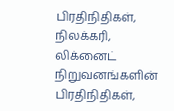பிரதிநிதிகள், நிலக்கரி, லிக்னைட் நிறுவனங்களின் பிரதிநிதிகள்,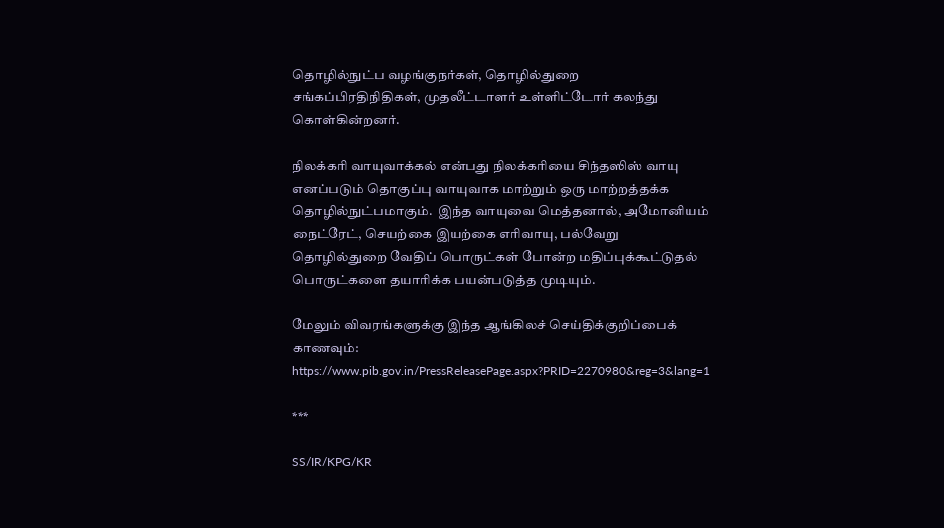தொழில்நுட்ப வழங்குநர்கள், தொழில்துறை சங்கப்பிரதிநிதிகள், முதலீட்டாளர் உள்ளிட்டோர் கலந்து கொள்கின்றனர்.

நிலக்கரி வாயுவாக்கல் என்பது நிலக்கரியை சிந்தஸிஸ் வாயு எனப்படும் தொகுப்பு வாயுவாக மாற்றும் ஒரு மாற்றத்தக்க தொழில்நுட்பமாகும்.  இந்த வாயுவை மெத்தனால், அமோனியம் நைட்ரேட், செயற்கை இயற்கை எரிவாயு, பல்வேறு தொழில்துறை வேதிப் பொருட்கள் போன்ற மதிப்புக்கூட்டுதல் பொருட்களை தயாரிக்க பயன்படுத்த முடியும்.

மேலும் விவரங்களுக்கு இந்த ஆங்கிலச் செய்திக்குறிப்பைக் காணவும்: https://www.pib.gov.in/PressReleasePage.aspx?PRID=2270980&reg=3&lang=1

***

SS/IR/KPG/KR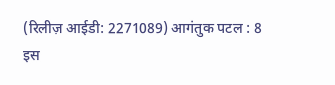(रिलीज़ आईडी: 2271089) आगंतुक पटल : 8
इस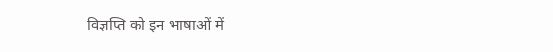विज्ञप्ति को इन भाषाओं में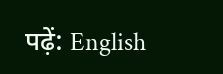पढ़ें: English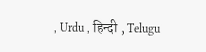, Urdu , हिन्दी , Telugu